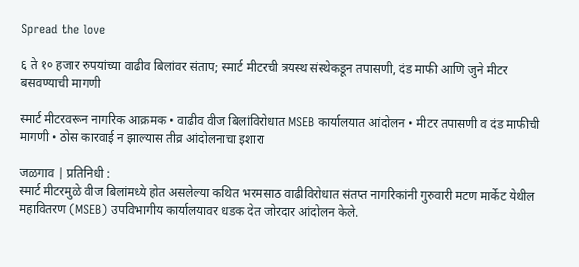Spread the love

६ ते १० हजार रुपयांच्या वाढीव बिलांवर संताप; स्मार्ट मीटरची त्रयस्थ संस्थेकडून तपासणी, दंड माफी आणि जुने मीटर बसवण्याची मागणी

स्मार्ट मीटरवरून नागरिक आक्रमक • वाढीव वीज बिलांविरोधात MSEB कार्यालयात आंदोलन • मीटर तपासणी व दंड माफीची मागणी • ठोस कारवाई न झाल्यास तीव्र आंदोलनाचा इशारा

जळगाव | प्रतिनिधी :
स्मार्ट मीटरमुळे वीज बिलांमध्ये होत असलेल्या कथित भरमसाठ वाढीविरोधात संतप्त नागरिकांनी गुरुवारी मटण मार्केट येथील महावितरण (MSEB) उपविभागीय कार्यालयावर धडक देत जोरदार आंदोलन केले.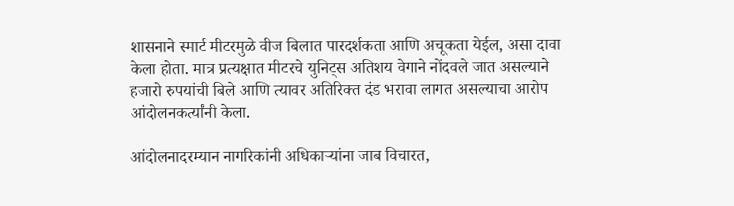शासनाने स्मार्ट मीटरमुळे वीज बिलात पारदर्शकता आणि अचूकता येईल, असा दावा केला होता. मात्र प्रत्यक्षात मीटरचे युनिट्स अतिशय वेगाने नोंदवले जात असल्याने हजारो रुपयांची बिले आणि त्यावर अतिरिक्त दंड भरावा लागत असल्याचा आरोप आंदोलनकर्त्यांनी केला.

आंदोलनादरम्यान नागरिकांनी अधिकाऱ्यांना जाब विचारत,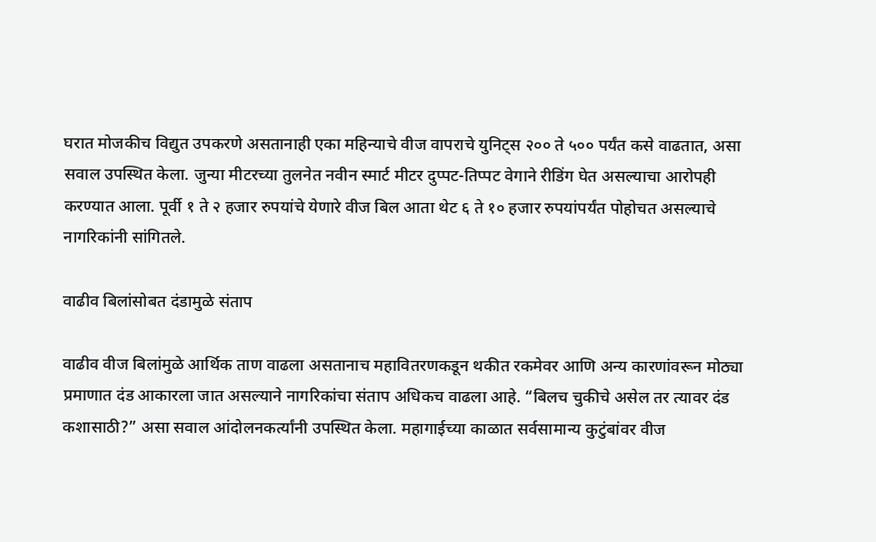घरात मोजकीच विद्युत उपकरणे असतानाही एका महिन्याचे वीज वापराचे युनिट्स २०० ते ५०० पर्यंत कसे वाढतात, असा सवाल उपस्थित केला. जुन्या मीटरच्या तुलनेत नवीन स्मार्ट मीटर दुप्पट-तिप्पट वेगाने रीडिंग घेत असल्याचा आरोपही करण्यात आला. पूर्वी १ ते २ हजार रुपयांचे येणारे वीज बिल आता थेट ६ ते १० हजार रुपयांपर्यंत पोहोचत असल्याचे नागरिकांनी सांगितले.

वाढीव बिलांसोबत दंडामुळे संताप

वाढीव वीज बिलांमुळे आर्थिक ताण वाढला असतानाच महावितरणकडून थकीत रकमेवर आणि अन्य कारणांवरून मोठ्या प्रमाणात दंड आकारला जात असल्याने नागरिकांचा संताप अधिकच वाढला आहे. “बिलच चुकीचे असेल तर त्यावर दंड कशासाठी?” असा सवाल आंदोलनकर्त्यांनी उपस्थित केला. महागाईच्या काळात सर्वसामान्य कुटुंबांवर वीज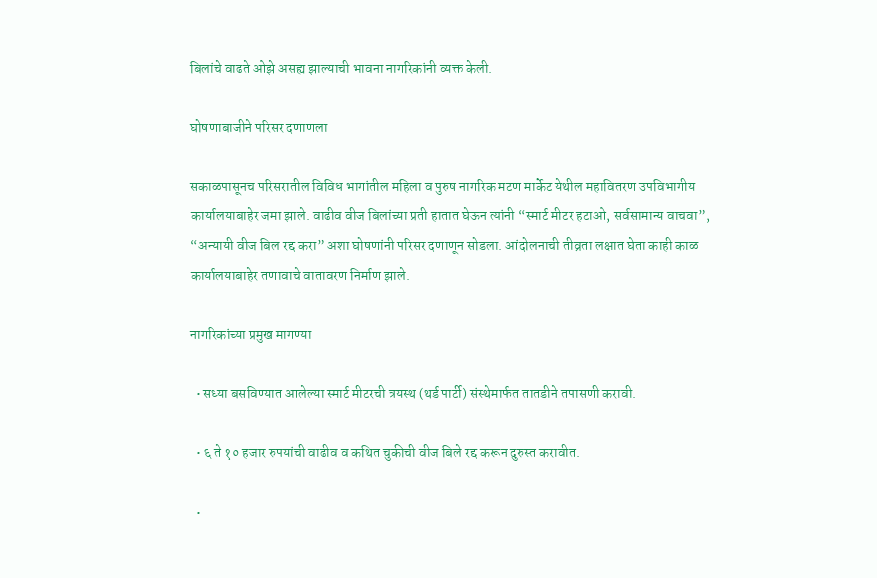बिलांचे वाढते ओझे असह्य झाल्याची भावना नागरिकांनी व्यक्त केली.

घोषणाबाजीने परिसर दणाणला

सकाळपासूनच परिसरातील विविध भागांतील महिला व पुरुष नागरिक मटण मार्केट येथील महावितरण उपविभागीय कार्यालयाबाहेर जमा झाले. वाढीव वीज बिलांच्या प्रती हातात घेऊन त्यांनी “स्मार्ट मीटर हटाओ, सर्वसामान्य वाचवा”, “अन्यायी वीज बिल रद्द करा” अशा घोषणांनी परिसर दणाणून सोडला. आंदोलनाची तीव्रता लक्षात घेता काही काळ कार्यालयाबाहेर तणावाचे वातावरण निर्माण झाले.

नागरिकांच्या प्रमुख मागण्या

  • सध्या बसविण्यात आलेल्या स्मार्ट मीटरची त्रयस्थ (थर्ड पार्टी) संस्थेमार्फत तातडीने तपासणी करावी.

  • ६ ते १० हजार रुपयांची वाढीव व कथित चुकीची वीज बिले रद्द करून दुरुस्त करावीत.

  •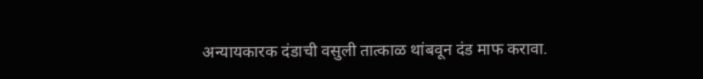अन्यायकारक दंडाची वसुली तात्काळ थांबवून दंड माफ करावा.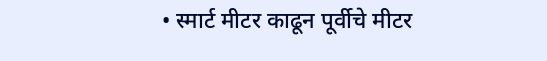• स्मार्ट मीटर काढून पूर्वीचे मीटर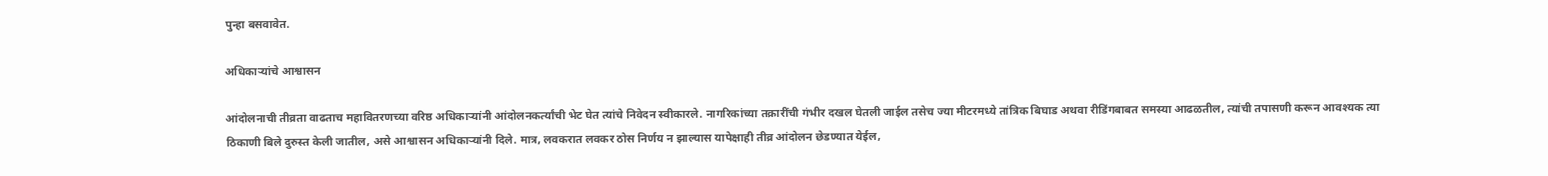पुन्हा बसवावेत.

अधिकाऱ्यांचे आश्वासन

आंदोलनाची तीव्रता वाढताच महावितरणच्या वरिष्ठ अधिकाऱ्यांनी आंदोलनकर्त्यांची भेट घेत त्यांचे निवेदन स्वीकारले. नागरिकांच्या तक्रारींची गंभीर दखल घेतली जाईल तसेच ज्या मीटरमध्ये तांत्रिक बिघाड अथवा रीडिंगबाबत समस्या आढळतील, त्यांची तपासणी करून आवश्यक त्या ठिकाणी बिले दुरुस्त केली जातील, असे आश्वासन अधिकाऱ्यांनी दिले. मात्र, लवकरात लवकर ठोस निर्णय न झाल्यास यापेक्षाही तीव्र आंदोलन छेडण्यात येईल,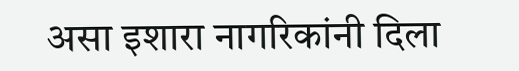असा इशारा नागरिकांनी दिला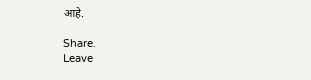आहे.

Share.
Leave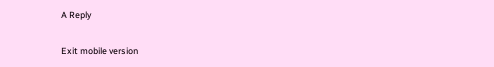A Reply

Exit mobile version